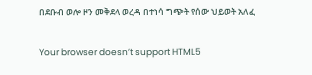በደቡብ ወሎ ዞን መቅደላ ወረዳ በተነሳ ግጭት የሰው ህይወት አለፈ

Your browser doesn’t support HTML5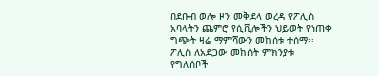በደቡብ ወሎ ዞን መቅደላ ወረዳ የፖሊስ አባላትን ጨምሮ የሲቪሎችን ህይወት የነጠቀ ግጭት ዛሬ ማምሻውን መከሰቱ ተሰማ፡፡ ፖሊስ ለአደጋው መከሰት ምክንያቱ የግለሰቦች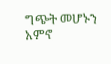ግጭት መሆኑን አምኖ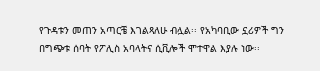የጉዳቱን መጠን አጣርቼ እገልጻለሁ ብሏል፡፡ የአካባቢው ኗሪዎች ግን በግጭቱ ሰባት የፖሊስ አባላትና ሲቪሎች ሞተዋል እያሉ ነው፡፡